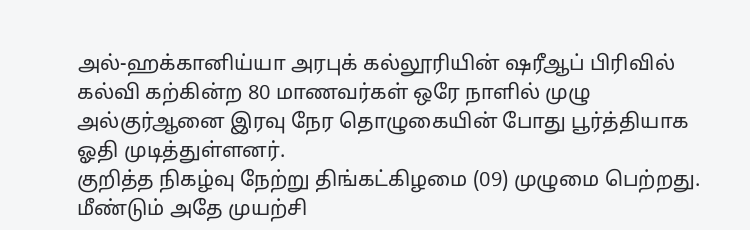அல்-ஹக்கானிய்யா அரபுக் கல்லூரியின் ஷரீஆப் பிரிவில் கல்வி கற்கின்ற 80 மாணவர்கள் ஒரே நாளில் முழு அல்குர்ஆனை இரவு நேர தொழுகையின் போது பூர்த்தியாக ஓதி முடித்துள்ளனர்.
குறித்த நிகழ்வு நேற்று திங்கட்கிழமை (09) முழுமை பெற்றது. மீண்டும் அதே முயற்சி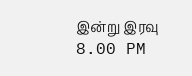இன்று இரவு 8.00 PM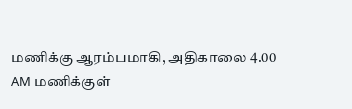மணிக்கு ஆரம்பமாகி, அதிகாலை 4.00 AM மணிக்குள்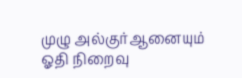முழு அல்குர்ஆனையும் ஓதி நிறைவு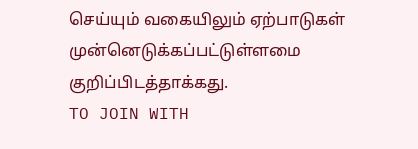செய்யும் வகையிலும் ஏற்பாடுகள் முன்னெடுக்கப்பட்டுள்ளமை குறிப்பிடத்தாக்கது.
TO JOIN WITH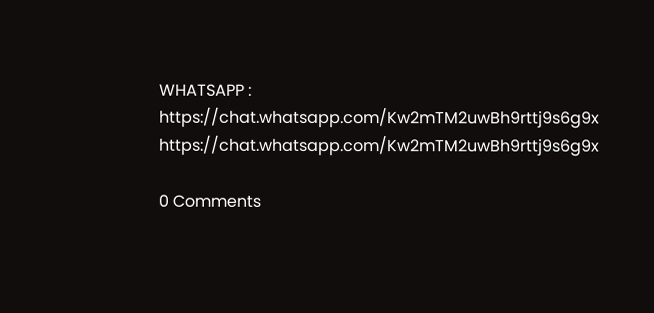WHATSAPP :
https://chat.whatsapp.com/Kw2mTM2uwBh9rttj9s6g9x
https://chat.whatsapp.com/Kw2mTM2uwBh9rttj9s6g9x

0 Comments